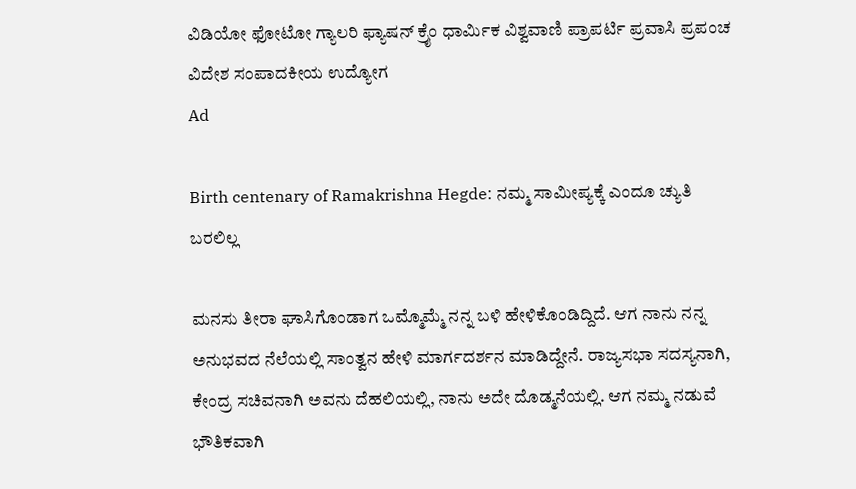ವಿಡಿಯೋ ಫೋಟೋ ಗ್ಯಾಲರಿ ಫ್ಯಾಷನ್ ಕ್ರೈಂ ಧಾರ್ಮಿಕ ವಿಶ್ವವಾಣಿ ಪ್ರಾಪರ್ಟಿ ಪ್ರವಾಸಿ ಪ್ರಪಂಚ ವಿದೇಶ ಸಂಪಾದಕೀಯ ಉದ್ಯೋಗ
Ad

Birth centenary of Ramakrishna Hegde: ನಮ್ಮ ಸಾಮೀಪ್ಯಕ್ಕೆ ಎಂದೂ ಚ್ಯುತಿ ಬರಲಿಲ್ಲ

ಮನಸು ತೀರಾ ಘಾಸಿಗೊಂಡಾಗ ಒಮ್ಮೊಮ್ಮೆ ನನ್ನ ಬಳಿ ಹೇಳಿಕೊಂಡಿದ್ದಿದೆ. ಆಗ ನಾನು ನನ್ನ ಅನುಭವದ ನೆಲೆಯಲ್ಲಿ ಸಾಂತ್ವನ ಹೇಳಿ ಮಾರ್ಗದರ್ಶನ ಮಾಡಿದ್ದೇನೆ. ರಾಜ್ಯಸಭಾ ಸದಸ್ಯನಾಗಿ, ಕೇಂದ್ರ ಸಚಿವನಾಗಿ ಅವನು ದೆಹಲಿಯಲ್ಲಿ, ನಾನು ಅದೇ ದೊಡ್ಮನೆಯಲ್ಲಿ. ಆಗ ನಮ್ಮ ನಡುವೆ ಭೌತಿಕವಾಗಿ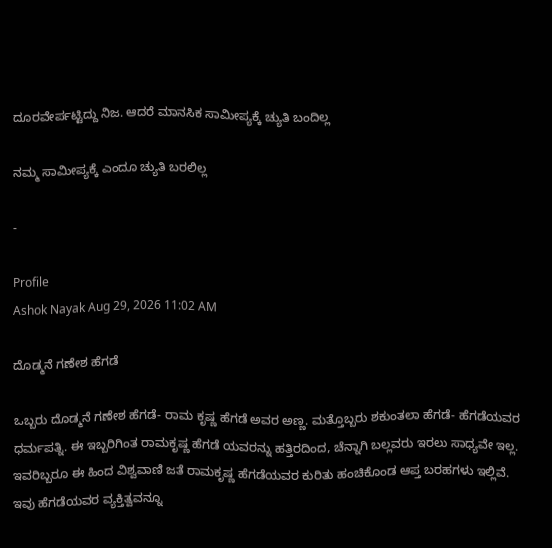ದೂರವೇರ್ಪಟ್ಟಿದ್ದು ನಿಜ. ಆದರೆ ಮಾನಸಿಕ ಸಾಮೀಪ್ಯಕ್ಕೆ ಚ್ಯುತಿ ಬಂದಿಲ್ಲ

ನಮ್ಮ ಸಾಮೀಪ್ಯಕ್ಕೆ ಎಂದೂ ಚ್ಯುತಿ ಬರಲಿಲ್ಲ

-

Profile
Ashok Nayak Aug 29, 2026 11:02 AM

ದೊಡ್ಮನೆ ಗಣೇಶ ಹೆಗಡೆ

ಒಬ್ಬರು ದೊಡ್ಮನೆ ಗಣೇಶ ಹೆಗಡೆ- ರಾಮ ಕೃಷ್ಣ ಹೆಗಡೆ ಅವರ ಅಣ್ಣ. ಮತ್ತೊಬ್ಬರು ಶಕುಂತಲಾ ಹೆಗಡೆ- ಹೆಗಡೆಯವರ ಧರ್ಮಪತ್ನಿ. ಈ ಇಬ್ಬರಿಗಿಂತ ರಾಮಕೃಷ್ಣ ಹೆಗಡೆ ಯವರನ್ನು ಹತ್ತಿರದಿಂದ, ಚೆನ್ನಾಗಿ ಬಲ್ಲವರು ಇರಲು ಸಾಧ್ಯವೇ ಇಲ್ಲ. ಇವರಿಬ್ಬರೂ ಈ ಹಿಂದ ವಿಶ್ವವಾಣಿ ಜತೆ ರಾಮಕೃಷ್ಣ ಹೆಗಡೆಯವರ ಕುರಿತು ಹಂಚಿಕೊಂಡ ಆಪ್ತ ಬರಹಗಳು ಇಲ್ಲಿವೆ. ಇವು ಹೆಗಡೆಯವರ ವ್ಯಕ್ತಿತ್ವವನ್ನೂ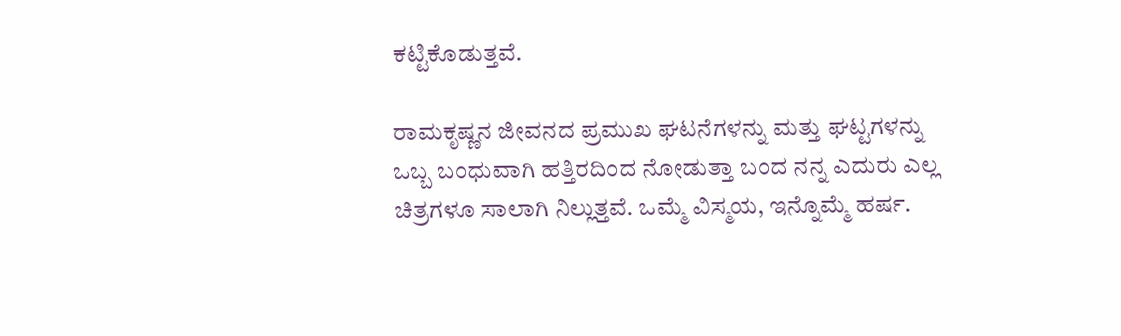ಕಟ್ಟಿಕೊಡುತ್ತವೆ.

ರಾಮಕೃಷ್ಣನ ಜೀವನದ ಪ್ರಮುಖ ಘಟನೆಗಳನ್ನು ಮತ್ತು ಘಟ್ಟಗಳನ್ನು ಒಬ್ಬ ಬಂಧುವಾಗಿ ಹತ್ತಿರದಿಂದ ನೋಡುತ್ತಾ ಬಂದ ನನ್ನ ಎದುರು ಎಲ್ಲ ಚಿತ್ರಗಳೂ ಸಾಲಾಗಿ ನಿಲ್ಲುತ್ತವೆ. ಒಮ್ಮೆ ವಿಸ್ಮಯ, ಇನ್ನೊಮ್ಮೆ ಹರ್ಷ.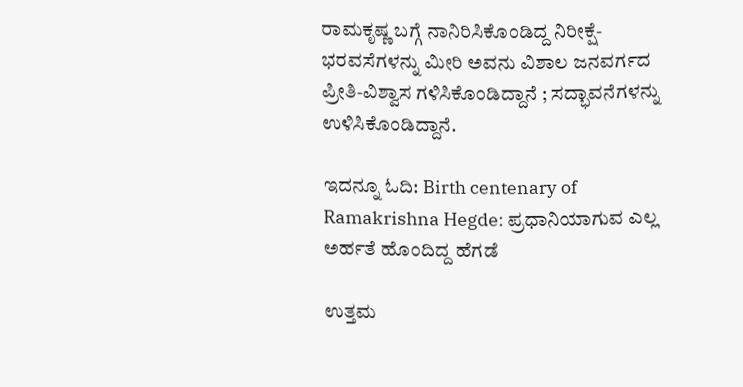ರಾಮಕೃಷ್ಣ ಬಗ್ಗೆ ನಾನಿರಿಸಿಕೊಂಡಿದ್ದ ನಿರೀಕ್ಷೆ- ಭರವಸೆಗಳನ್ನು ಮೀರಿ ಅವನು ವಿಶಾಲ ಜನವರ್ಗದ ಪ್ರೀತಿ-ವಿಶ್ವಾಸ ಗಳಿಸಿಕೊಂಡಿದ್ದಾನೆ ; ಸದ್ಭಾವನೆಗಳನ್ನು ಉಳಿಸಿಕೊಂಡಿದ್ದಾನೆ.

ಇದನ್ನೂ ಓದಿ: Birth centenary of Ramakrishna Hegde: ಪ್ರಧಾನಿಯಾಗುವ ಎಲ್ಲ ಅರ್ಹತೆ ಹೊಂದಿದ್ದ ಹೆಗಡೆ

ಉತ್ತಮ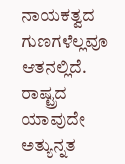ನಾಯಕತ್ವದ ಗುಣಗಳೆಲ್ಲವೂ ಆತನಲ್ಲಿದೆ. ರಾಷ್ಟ್ರದ ಯಾವುದೇ ಅತ್ಯುನ್ನತ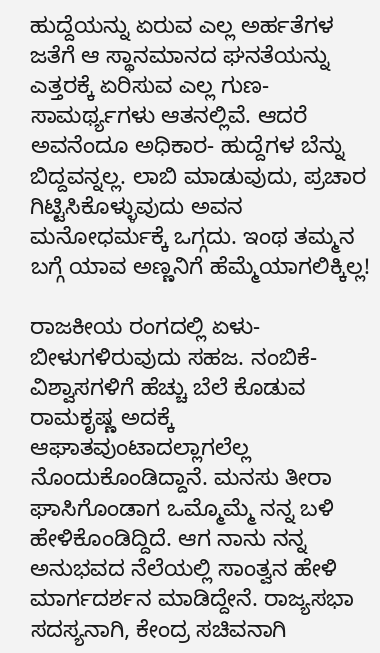ಹುದ್ದೆಯನ್ನು ಏರುವ ಎಲ್ಲ ಅರ್ಹತೆಗಳ ಜತೆಗೆ ಆ ಸ್ಥಾನಮಾನದ ಘನತೆಯನ್ನು ಎತ್ತರಕ್ಕೆ ಏರಿಸುವ ಎಲ್ಲ ಗುಣ-ಸಾಮರ್ಥ್ಯಗಳು ಆತನಲ್ಲಿವೆ. ಆದರೆ ಅವನೆಂದೂ ಅಧಿಕಾರ- ಹುದ್ದೆಗಳ ಬೆನ್ನು ಬಿದ್ದವನ್ನಲ್ಲ. ಲಾಬಿ ಮಾಡುವುದು, ಪ್ರಚಾರ ಗಿಟ್ಟಿಸಿಕೊಳ್ಳುವುದು ಅವನ ಮನೋಧರ್ಮಕ್ಕೆ ಒಗ್ಗದು. ಇಂಥ ತಮ್ಮನ ಬಗ್ಗೆ ಯಾವ ಅಣ್ಣನಿಗೆ ಹೆಮ್ಮೆಯಾಗಲಿಕ್ಕಿಲ್ಲ!

ರಾಜಕೀಯ ರಂಗದಲ್ಲಿ ಏಳು-ಬೀಳುಗಳಿರುವುದು ಸಹಜ. ನಂಬಿಕೆ-ವಿಶ್ವಾಸಗಳಿಗೆ ಹೆಚ್ಚು ಬೆಲೆ ಕೊಡುವ ರಾಮಕೃಷ್ಣ ಅದಕ್ಕೆ ಆಘಾತವುಂಟಾದಲ್ಲಾಗಲೆಲ್ಲ ನೊಂದುಕೊಂಡಿದ್ದಾನೆ. ಮನಸು ತೀರಾ ಘಾಸಿಗೊಂಡಾಗ ಒಮ್ಮೊಮ್ಮೆ ನನ್ನ ಬಳಿ ಹೇಳಿಕೊಂಡಿದ್ದಿದೆ. ಆಗ ನಾನು ನನ್ನ ಅನುಭವದ ನೆಲೆಯಲ್ಲಿ ಸಾಂತ್ವನ ಹೇಳಿ ಮಾರ್ಗದರ್ಶನ ಮಾಡಿದ್ದೇನೆ. ರಾಜ್ಯಸಭಾ ಸದಸ್ಯನಾಗಿ, ಕೇಂದ್ರ ಸಚಿವನಾಗಿ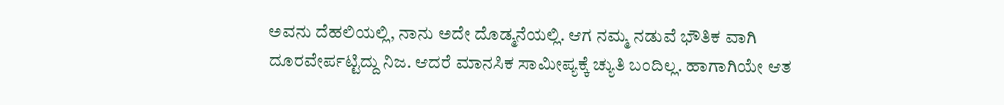ಅವನು ದೆಹಲಿಯಲ್ಲಿ, ನಾನು ಅದೇ ದೊಡ್ಮನೆಯಲ್ಲಿ. ಆಗ ನಮ್ಮ ನಡುವೆ ಭೌತಿಕ ವಾಗಿ ದೂರವೇರ್ಪಟ್ಟಿದ್ದು ನಿಜ. ಆದರೆ ಮಾನಸಿಕ ಸಾಮೀಪ್ಯಕ್ಕೆ ಚ್ಯುತಿ ಬಂದಿಲ್ಲ. ಹಾಗಾಗಿಯೇ ಆತ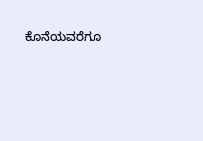ಕೊನೆಯವರೆಗೂ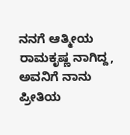ನನಗೆ ಆತ್ಮೀಯ ರಾಮಕೃಷ್ಣ ನಾಗಿದ್ದ, ಅವನಿಗೆ ನಾನು ಪ್ರೀತಿಯ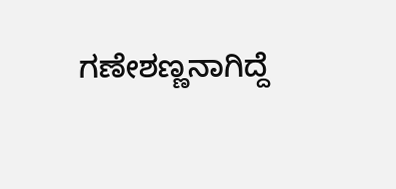ಗಣೇಶಣ್ಣನಾಗಿದ್ದೆ